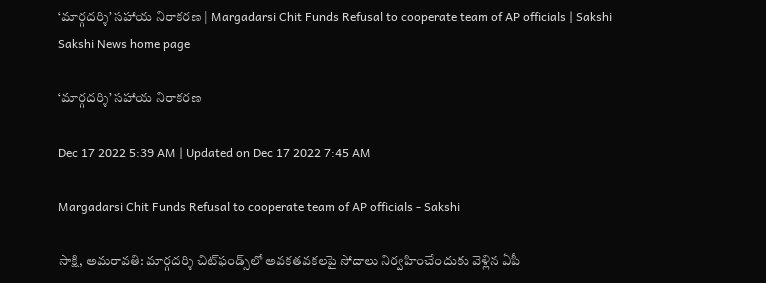‘మార్గదర్శి’ సహాయ నిరాకరణ | Margadarsi Chit Funds Refusal to cooperate team of AP officials | Sakshi
Sakshi News home page

‘మార్గదర్శి’ సహాయ నిరాకరణ

Dec 17 2022 5:39 AM | Updated on Dec 17 2022 7:45 AM

Margadarsi Chit Funds Refusal to cooperate team of AP officials - Sakshi

సాక్షి, అమరావతి: మార్గదర్శి చిట్‌ఫండ్స్‌లో అవకతవకలపై సోదాలు నిర్వహించేందుకు వెళ్లిన ఏపీ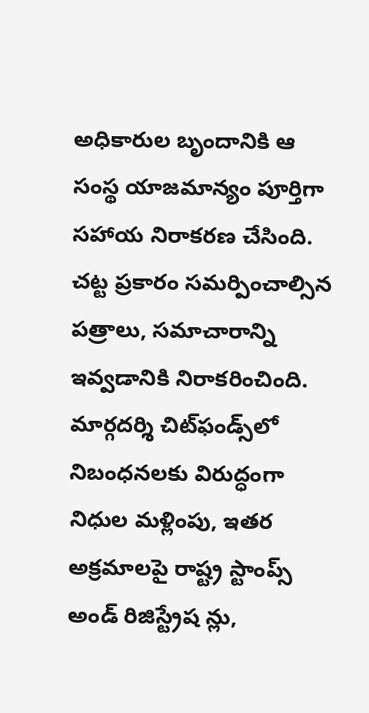అధికారుల బృందానికి ఆ సంస్థ యాజమాన్యం పూర్తిగా సహాయ నిరాకరణ చేసింది. చట్ట ప్రకారం సమర్పించాల్సిన పత్రాలు, సమాచారాన్ని ఇవ్వడానికి నిరాకరించింది. మార్గదర్శి చిట్‌ఫండ్స్‌లో నిబంధనలకు విరుద్ధంగా నిధుల మళ్లింపు, ఇతర అక్రమాలపై రాష్ట్ర స్టాంప్స్‌ అండ్‌ రిజిస్ట్రేష న్లు,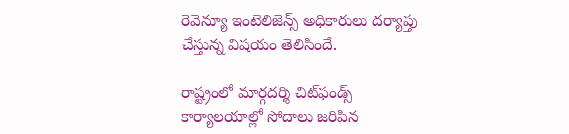రెవెన్యూ ఇంటెలిజెన్స్‌ అధికారులు దర్యాప్తు చేస్తున్న విషయం తెలిసిందే.

రాష్ట్రంలో మార్గదర్శి చిట్‌ఫండ్స్‌ కార్యాలయాల్లో సోదాలు జరిపిన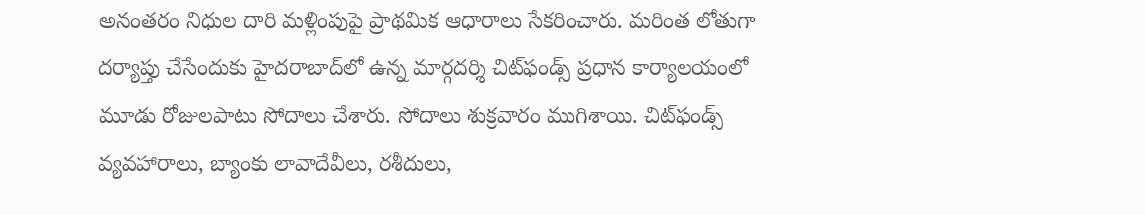అనంతరం నిధుల దారి మళ్లింపుపై ప్రాథమిక ఆధారాలు సేకరించారు. మరింత లోతుగా దర్యాప్తు చేసేందుకు హైదరాబాద్‌లో ఉన్న మార్గదర్శి చిట్‌ఫండ్స్‌ ప్రధాన కార్యాలయంలో మూడు రోజులపాటు సోదాలు చేశారు. సోదాలు శుక్రవారం ముగిశాయి. చిట్‌ఫండ్స్‌ వ్యవహారాలు, బ్యాంకు లావాదేవీలు, రశీదులు,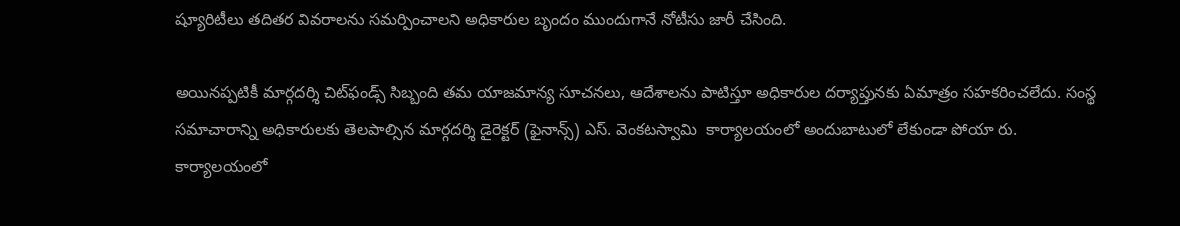ష్యూరిటీలు తదితర వివరాలను సమర్పించాలని అధికారుల బృందం ముందుగానే నోటీసు జారీ చేసింది.

అయినప్పటికీ మార్గదర్శి చిట్‌ఫండ్స్‌ సిబ్బంది తమ యాజమాన్య సూచనలు, ఆదేశాలను పాటిస్తూ అధికారుల దర్యాప్తునకు ఏమాత్రం సహకరించలేదు. సంస్థ సమాచారాన్ని అధికారులకు తెలపాల్సిన మార్గదర్శి డైరెక్టర్‌ (ఫైనాన్స్‌) ఎస్‌. వెంకటస్వామి  కార్యాలయంలో అందుబాటులో లేకుండా పోయా రు. కార్యాలయంలో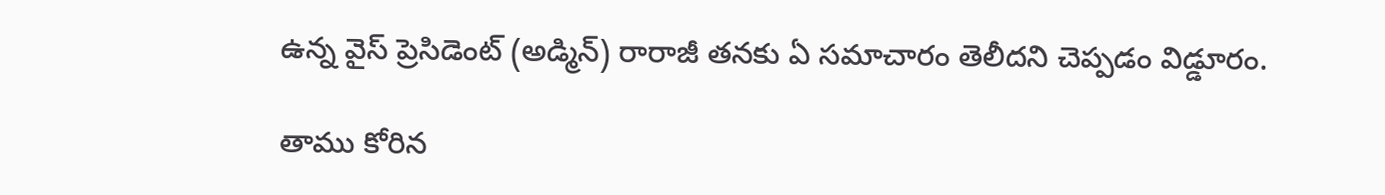ఉన్న వైస్‌ ప్రెసిడెంట్‌ (అడ్మిన్‌) రారాజీ తనకు ఏ సమాచారం తెలీదని చెప్పడం విడ్డూరం.

తాము కోరిన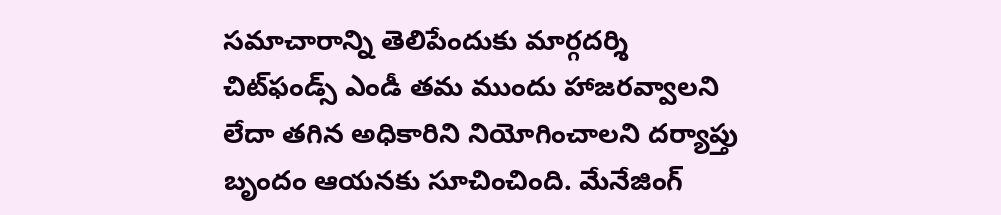సమాచారాన్ని తెలిపేందుకు మార్గదర్శి చిట్‌ఫండ్స్‌ ఎండీ తమ ముందు హాజరవ్వాలని లేదా తగిన అధికారిని నియోగించాలని దర్యాప్తు బృందం ఆయనకు సూచించింది. మేనేజింగ్‌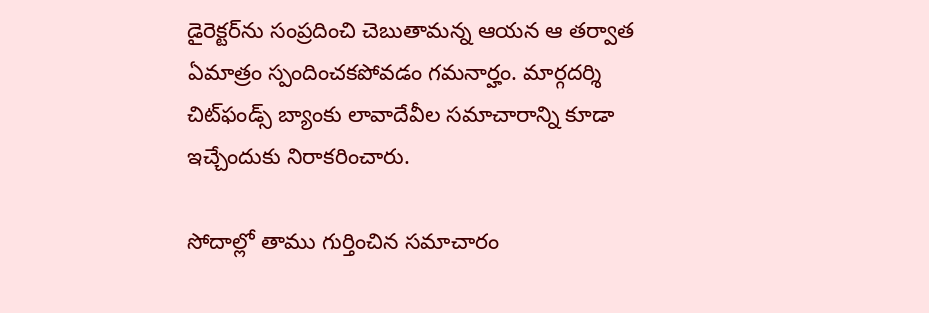డైరెక్టర్‌ను సంప్రదించి చెబుతామన్న ఆయన ఆ తర్వాత ఏమాత్రం స్పందించకపోవడం గమనార్హం. మార్గదర్శి చిట్‌ఫండ్స్‌ బ్యాంకు లావాదేవీల సమాచారాన్ని కూడా ఇచ్చేందుకు నిరాకరించారు.

సోదాల్లో తాము గుర్తించిన సమాచారం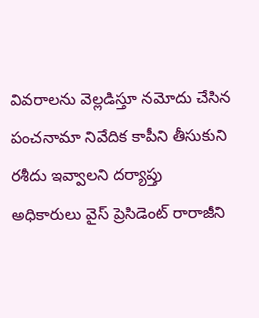వివరాలను వెల్లడిస్తూ నమోదు చేసిన పంచనామా నివేదిక కాపీని తీసుకుని రశీదు ఇవ్వాలని దర్యాప్తు అధికారులు వైస్‌ ప్రెసిడెంట్‌ రారాజీని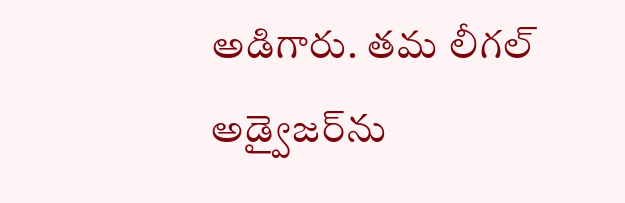అడిగారు. తమ లీగల్‌ అడ్వైజర్‌ను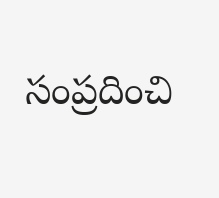సంప్రదించి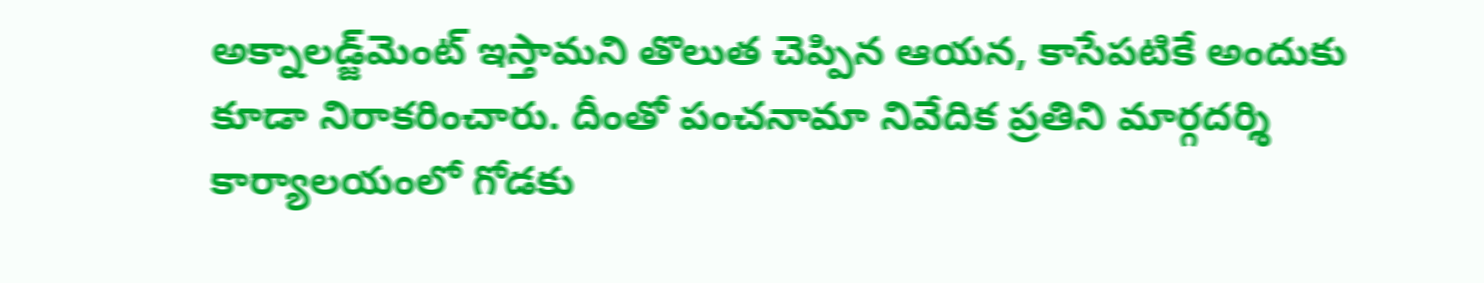అక్నాలడ్జ్‌మెంట్‌ ఇస్తామని తొలుత చెప్పిన ఆయన, కాసేపటికే అందుకు కూడా నిరాకరించారు. దీంతో పంచనామా నివేదిక ప్రతిని మార్గదర్శి కార్యాలయంలో గోడకు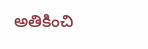అతికించి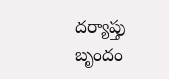దర్యాప్తు బృందం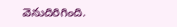వెనుదిరిగింది.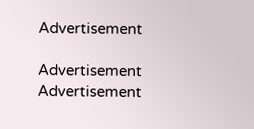Advertisement

Advertisement
Advertisement